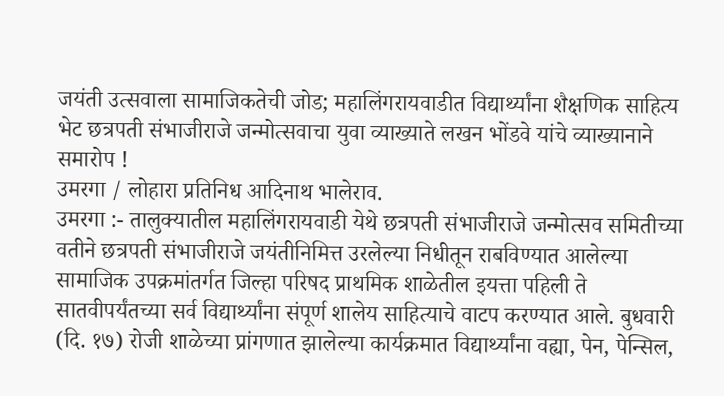जयंती उत्सवाला सामाजिकतेची जोड; महालिंगरायवाडीत विद्यार्थ्यांना शैक्षणिक साहित्य भेट छत्रपती संभाजीराजे जन्मोत्सवाचा युवा व्याख्याते लखन भोंडवे यांचे व्याख्यानाने समारोप !
उमरगा / लोहारा प्रतिनिध आदिनाथ भालेराव.
उमरगा :- तालुक्यातील महालिंगरायवाडी येथे छत्रपती संभाजीराजे जन्मोत्सव समितीच्या वतीने छत्रपती संभाजीराजे जयंतीनिमित्त उरलेल्या निधीतून राबविण्यात आलेल्या सामाजिक उपक्रमांतर्गत जिल्हा परिषद प्राथमिक शाळेतील इयत्ता पहिली ते सातवीपर्यंतच्या सर्व विद्यार्थ्यांना संपूर्ण शालेय साहित्याचे वाटप करण्यात आले. बुधवारी (दि. १७) रोजी शाळेच्या प्रांगणात झालेल्या कार्यक्रमात विद्यार्थ्यांना वह्या, पेन, पेन्सिल,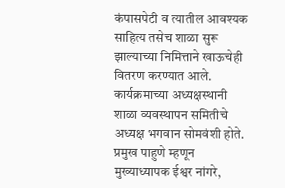कंपासपेटी व त्यातील आवश्यक साहित्य तसेच शाळा सुरू झाल्याच्या निमित्ताने खाऊचेही वितरण करण्यात आले. कार्यक्रमाच्या अध्यक्षस्थानी शाळा व्यवस्थापन समितीचे अध्यक्ष भगवान सोमवंशी होते. प्रमुख पाहुणे म्हणून मुख्याध्यापक ईश्वर नांगरे,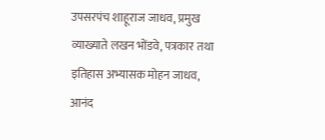उपसरपंच शाहूराज जाधव, प्रमुख व्याख्याते लखन भोंडवे, पत्रकार तथा इतिहास अभ्यासक मोहन जाधव, आनंद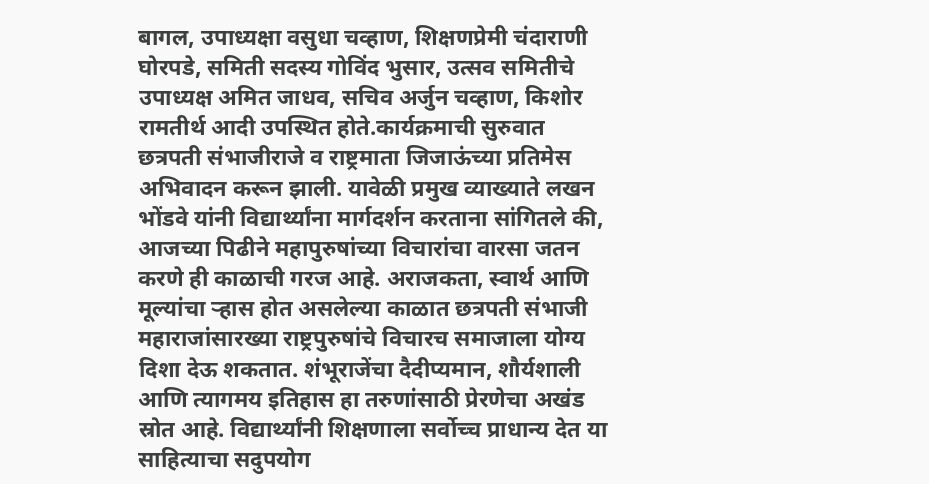बागल, उपाध्यक्षा वसुधा चव्हाण, शिक्षणप्रेमी चंदाराणी घोरपडे, समिती सदस्य गोविंद भुसार, उत्सव समितीचे उपाध्यक्ष अमित जाधव, सचिव अर्जुन चव्हाण, किशोर रामतीर्थ आदी उपस्थित होते.कार्यक्रमाची सुरुवात छत्रपती संभाजीराजे व राष्ट्रमाता जिजाऊंच्या प्रतिमेस अभिवादन करून झाली. यावेळी प्रमुख व्याख्याते लखन भोंडवे यांनी विद्यार्थ्यांना मार्गदर्शन करताना सांगितले की, आजच्या पिढीने महापुरुषांच्या विचारांचा वारसा जतन करणे ही काळाची गरज आहे. अराजकता, स्वार्थ आणि मूल्यांचा ऱ्हास होत असलेल्या काळात छत्रपती संभाजी महाराजांसारख्या राष्ट्रपुरुषांचे विचारच समाजाला योग्य दिशा देऊ शकतात. शंभूराजेंचा दैदीप्यमान, शौर्यशाली आणि त्यागमय इतिहास हा तरुणांसाठी प्रेरणेचा अखंड स्रोत आहे. विद्यार्थ्यांनी शिक्षणाला सर्वोच्च प्राधान्य देत या साहित्याचा सदुपयोग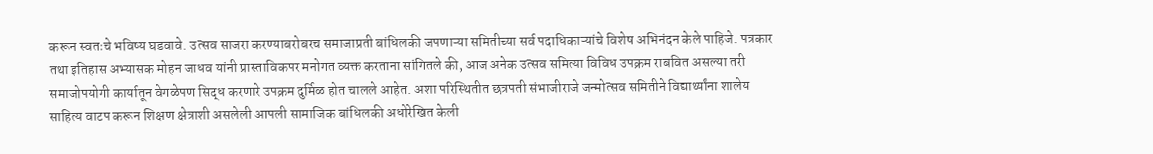करून स्वतःचे भविष्य घडवावे. उत्सव साजरा करण्याबरोबरच समाजाप्रती बांधिलकी जपणाऱ्या समितीच्या सर्व पदाधिकाऱ्यांचे विशेष अभिनंदन केले पाहिजे. पत्रकार तथा इतिहास अभ्यासक मोहन जाधव यांनी प्रास्ताविकपर मनोगत व्यक्त करताना सांगितले की, आज अनेक उत्सव समित्या विविध उपक्रम राबवित असल्या तरी समाजोपयोगी कार्यातून वेगळेपण सिद्ध करणारे उपक्रम दुर्मिळ होत चालले आहेत. अशा परिस्थितीत छत्रपती संभाजीराजे जन्मोत्सव समितीने विद्यार्थ्यांना शालेय साहित्य वाटप करून शिक्षण क्षेत्राशी असलेली आपली सामाजिक बांधिलकी अधोरेखित केली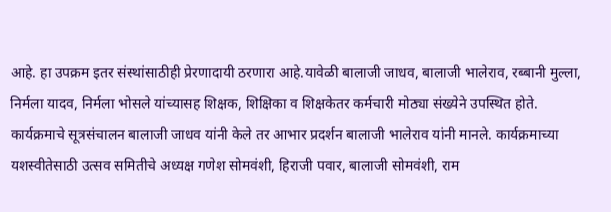आहे. हा उपक्रम इतर संस्थांसाठीही प्रेरणादायी ठरणारा आहे.यावेळी बालाजी जाधव, बालाजी भालेराव, रब्बानी मुल्ला, निर्मला यादव, निर्मला भोसले यांच्यासह शिक्षक, शिक्षिका व शिक्षकेतर कर्मचारी मोठ्या संख्येने उपस्थित होते. कार्यक्रमाचे सूत्रसंचालन बालाजी जाधव यांनी केले तर आभार प्रदर्शन बालाजी भालेराव यांनी मानले. कार्यक्रमाच्या यशस्वीतेसाठी उत्सव समितीचे अध्यक्ष गणेश सोमवंशी, हिराजी पवार, बालाजी सोमवंशी, राम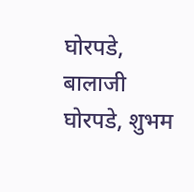घोरपडे, बालाजी घोरपडे, शुभम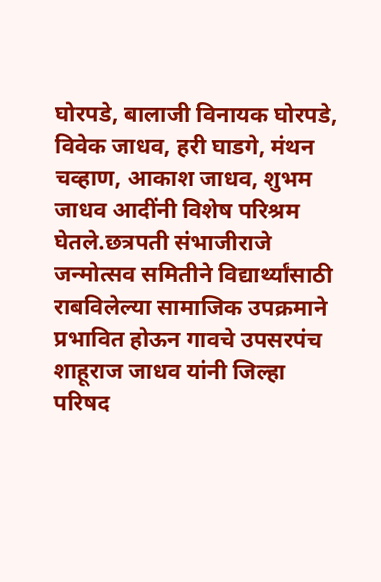घोरपडे, बालाजी विनायक घोरपडे, विवेक जाधव, हरी घाडगे, मंथन चव्हाण, आकाश जाधव, शुभम जाधव आदींनी विशेष परिश्रम घेतले.छत्रपती संभाजीराजे जन्मोत्सव समितीने विद्यार्थ्यांसाठी राबविलेल्या सामाजिक उपक्रमाने प्रभावित होऊन गावचे उपसरपंच शाहूराज जाधव यांनी जिल्हा परिषद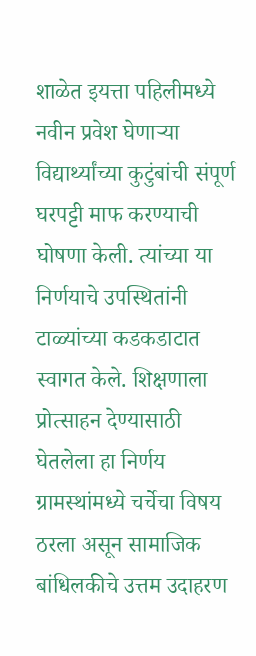शाळेत इयत्ता पहिलीमध्ये नवीन प्रवेश घेणाऱ्या विद्यार्थ्यांच्या कुटुंबांची संपूर्ण घरपट्टी माफ करण्याची घोषणा केली. त्यांच्या या निर्णयाचे उपस्थितांनी टाळ्यांच्या कडकडाटात स्वागत केले. शिक्षणाला प्रोत्साहन देण्यासाठी घेतलेला हा निर्णय ग्रामस्थांमध्ये चर्चेचा विषय ठरला असून सामाजिक बांधिलकीचे उत्तम उदाहरण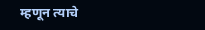म्हणून त्याचे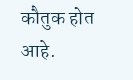कौतुक होत आहे.